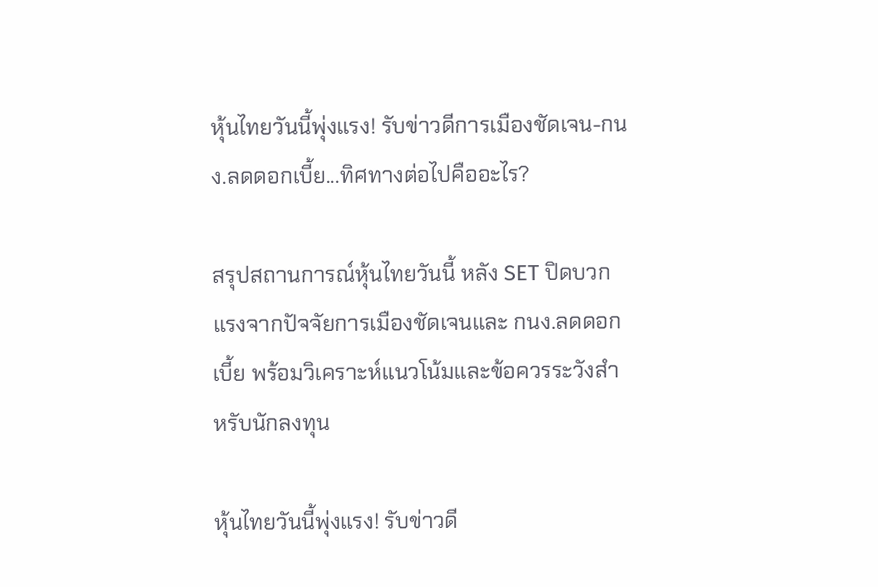หุ้นไทยวันนี้พุ่งแรง! รับข่าวดีการเมืองชัดเจน-กนง.ลดดอกเบี้ย...ทิศทางต่อไปคืออะไร?

สรุปสถานการณ์หุ้นไทยวันนี้ หลัง SET ปิดบวกแรงจากปัจจัยการเมืองชัดเจนและ กนง.ลดดอกเบี้ย พร้อมวิเคราะห์แนวโน้มและข้อควรระวังสำหรับนักลงทุน

หุ้นไทยวันนี้พุ่งแรง! รับข่าวดี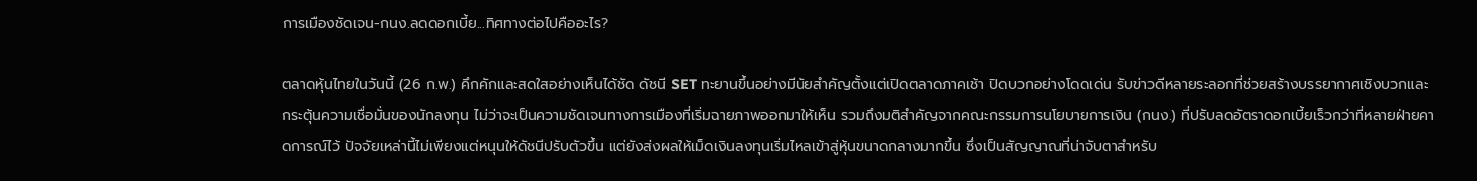การเมืองชัดเจน-กนง.ลดดอกเบี้ย...ทิศทางต่อไปคืออะไร?

ตลาดหุ้นไทยในวันนี้ (26 ก.พ.) คึกคักและสดใสอย่างเห็นได้ชัด ดัชนี SET ทะยานขึ้นอย่างมีนัยสำคัญตั้งแต่เปิดตลาดภาคเช้า ปิดบวกอย่างโดดเด่น รับข่าวดีหลายระลอกที่ช่วยสร้างบรรยากาศเชิงบวกและกระตุ้นความเชื่อมั่นของนักลงทุน ไม่ว่าจะเป็นความชัดเจนทางการเมืองที่เริ่มฉายภาพออกมาให้เห็น รวมถึงมติสำคัญจากคณะกรรมการนโยบายการเงิน (กนง.) ที่ปรับลดอัตราดอกเบี้ยเร็วกว่าที่หลายฝ่ายคาดการณ์ไว้ ปัจจัยเหล่านี้ไม่เพียงแต่หนุนให้ดัชนีปรับตัวขึ้น แต่ยังส่งผลให้เม็ดเงินลงทุนเริ่มไหลเข้าสู่หุ้นขนาดกลางมากขึ้น ซึ่งเป็นสัญญาณที่น่าจับตาสำหรับ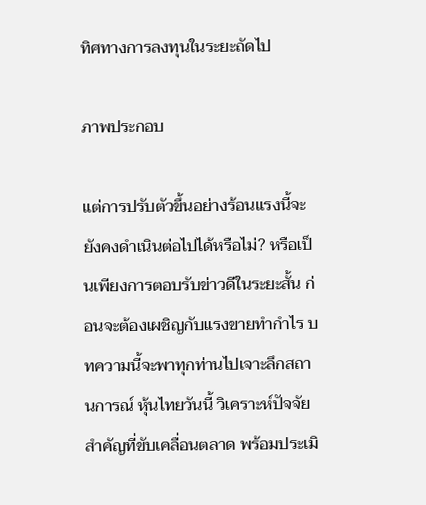ทิศทางการลงทุนในระยะถัดไป

ภาพประกอบ

แต่การปรับตัวขึ้นอย่างร้อนแรงนี้จะยังคงดำเนินต่อไปได้หรือไม่? หรือเป็นเพียงการตอบรับข่าวดีในระยะสั้น ก่อนจะต้องเผชิญกับแรงขายทำกำไร บทความนี้จะพาทุกท่านไปเจาะลึกสถานการณ์ หุ้นไทยวันนี้ วิเคราะห์ปัจจัยสำคัญที่ขับเคลื่อนตลาด พร้อมประเมิ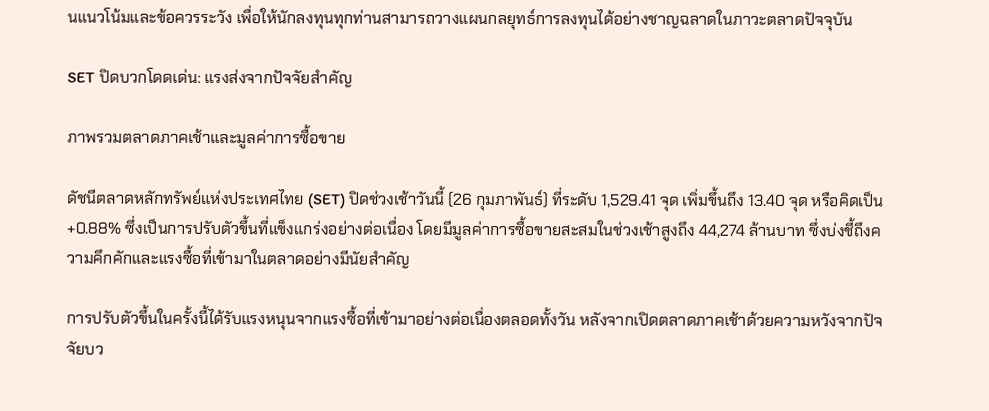นแนวโน้มและข้อควรระวัง เพื่อให้นักลงทุนทุกท่านสามารถวางแผนกลยุทธ์การลงทุนได้อย่างชาญฉลาดในภาวะตลาดปัจจุบัน

SET ปิดบวกโดดเด่น: แรงส่งจากปัจจัยสำคัญ

ภาพรวมตลาดภาคเช้าและมูลค่าการซื้อขาย

ดัชนีตลาดหลักทรัพย์แห่งประเทศไทย (SET) ปิดช่วงเช้าวันนี้ (26 กุมภาพันธ์) ที่ระดับ 1,529.41 จุด เพิ่มขึ้นถึง 13.40 จุด หรือคิดเป็น +0.88% ซึ่งเป็นการปรับตัวขึ้นที่แข็งแกร่งอย่างต่อเนื่อง โดยมีมูลค่าการซื้อขายสะสมในช่วงเช้าสูงถึง 44,274 ล้านบาท ซึ่งบ่งชี้ถึงความคึกคักและแรงซื้อที่เข้ามาในตลาดอย่างมีนัยสำคัญ

การปรับตัวขึ้นในครั้งนี้ได้รับแรงหนุนจากแรงซื้อที่เข้ามาอย่างต่อเนื่องตลอดทั้งวัน หลังจากเปิดตลาดภาคเช้าด้วยความหวังจากปัจจัยบว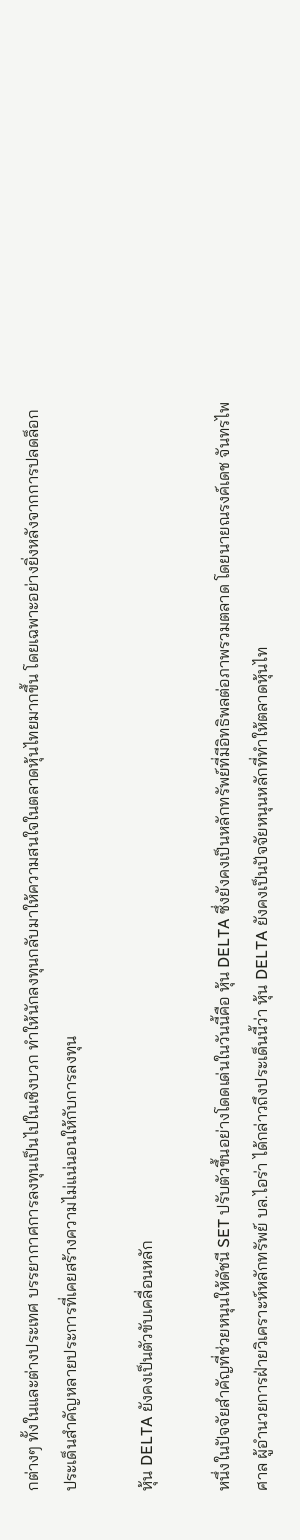กต่างๆ ทั้งในและต่างประเทศ บรรยากาศการลงทุนเป็นไปในเชิงบวก ทำให้นักลงทุนกลับมาให้ความสนใจในตลาดหุ้นไทยมากขึ้น โดยเฉพาะอย่างยิ่งหลังจากการปลดล็อกประเด็นสำคัญหลายประการที่เคยสร้างความไม่แน่นอนให้กับการลงทุน

หุ้น DELTA ยังคงเป็นตัวขับเคลื่อนหลัก

หนึ่งในปัจจัยสำคัญที่ช่วยหนุนให้ดัชนี SET ปรับตัวขึ้นอย่างโดดเด่นในวันนี้คือ หุ้น DELTA ซึ่งยังคงเป็นหลักทรัพย์ที่มีอิทธิพลต่อภาพรวมตลาด โดยนายณรงค์เดช จันทรไพศาล ผู้อำนวยการฝ่ายวิเคราะห์หลักทรัพย์ บล.ไอร่า ได้กล่าวถึงประเด็นนี้ว่า หุ้น DELTA ยังคงเป็นปัจจัยหนุนหลักที่ทำให้ตลาดหุ้นไท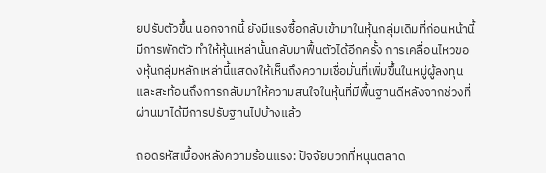ยปรับตัวขึ้น นอกจากนี้ ยังมีแรงซื้อกลับเข้ามาในหุ้นกลุ่มเดิมที่ก่อนหน้านี้มีการพักตัว ทำให้หุ้นเหล่านั้นกลับมาฟื้นตัวได้อีกครั้ง การเคลื่อนไหวของหุ้นกลุ่มหลักเหล่านี้แสดงให้เห็นถึงความเชื่อมั่นที่เพิ่มขึ้นในหมู่ผู้ลงทุน และสะท้อนถึงการกลับมาให้ความสนใจในหุ้นที่มีพื้นฐานดีหลังจากช่วงที่ผ่านมาได้มีการปรับฐานไปบ้างแล้ว

ถอดรหัสเบื้องหลังความร้อนแรง: ปัจจัยบวกที่หนุนตลาด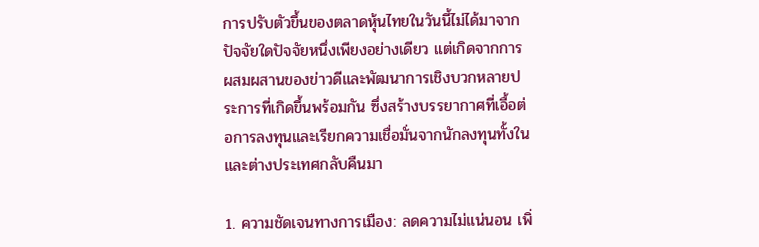การปรับตัวขึ้นของตลาดหุ้นไทยในวันนี้ไม่ได้มาจากปัจจัยใดปัจจัยหนึ่งเพียงอย่างเดียว แต่เกิดจากการผสมผสานของข่าวดีและพัฒนาการเชิงบวกหลายประการที่เกิดขึ้นพร้อมกัน ซึ่งสร้างบรรยากาศที่เอื้อต่อการลงทุนและเรียกความเชื่อมั่นจากนักลงทุนทั้งในและต่างประเทศกลับคืนมา

1. ความชัดเจนทางการเมือง: ลดความไม่แน่นอน เพิ่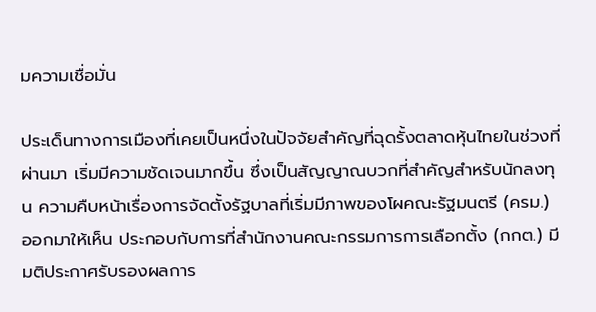มความเชื่อมั่น

ประเด็นทางการเมืองที่เคยเป็นหนึ่งในปัจจัยสำคัญที่ฉุดรั้งตลาดหุ้นไทยในช่วงที่ผ่านมา เริ่มมีความชัดเจนมากขึ้น ซึ่งเป็นสัญญาณบวกที่สำคัญสำหรับนักลงทุน ความคืบหน้าเรื่องการจัดตั้งรัฐบาลที่เริ่มมีภาพของโผคณะรัฐมนตรี (ครม.) ออกมาให้เห็น ประกอบกับการที่สำนักงานคณะกรรมการการเลือกตั้ง (กกต.) มีมติประกาศรับรองผลการ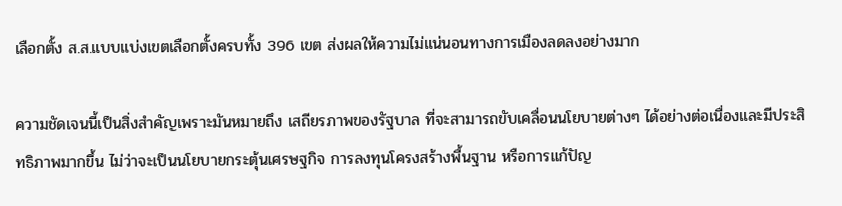เลือกตั้ง ส.ส.แบบแบ่งเขตเลือกตั้งครบทั้ง 396 เขต ส่งผลให้ความไม่แน่นอนทางการเมืองลดลงอย่างมาก

ความชัดเจนนี้เป็นสิ่งสำคัญเพราะมันหมายถึง เสถียรภาพของรัฐบาล ที่จะสามารถขับเคลื่อนนโยบายต่างๆ ได้อย่างต่อเนื่องและมีประสิทธิภาพมากขึ้น ไม่ว่าจะเป็นนโยบายกระตุ้นเศรษฐกิจ การลงทุนโครงสร้างพื้นฐาน หรือการแก้ปัญ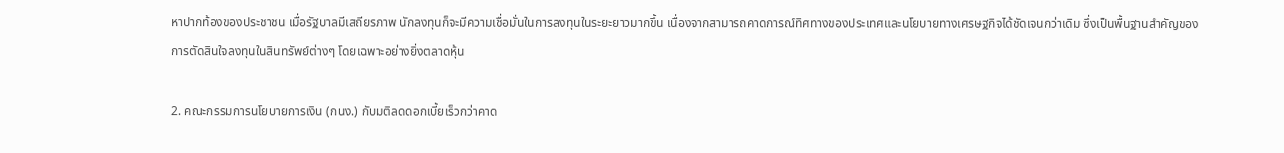หาปากท้องของประชาชน เมื่อรัฐบาลมีเสถียรภาพ นักลงทุนก็จะมีความเชื่อมั่นในการลงทุนในระยะยาวมากขึ้น เนื่องจากสามารถคาดการณ์ทิศทางของประเทศและนโยบายทางเศรษฐกิจได้ชัดเจนกว่าเดิม ซึ่งเป็นพื้นฐานสำคัญของการตัดสินใจลงทุนในสินทรัพย์ต่างๆ โดยเฉพาะอย่างยิ่งตลาดหุ้น

2. คณะกรรมการนโยบายการเงิน (กนง.) กับมติลดดอกเบี้ยเร็วกว่าคาด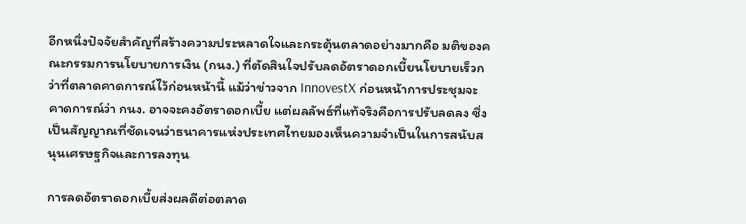อีกหนึ่งปัจจัยสำคัญที่สร้างความประหลาดใจและกระตุ้นตลาดอย่างมากคือ มติของคณะกรรมการนโยบายการเงิน (กนง.) ที่ตัดสินใจปรับลดอัตราดอกเบี้ยนโยบายเร็วกว่าที่ตลาดคาดการณ์ไว้ก่อนหน้านี้ แม้ว่าข่าวจาก InnovestX ก่อนหน้าการประชุมจะคาดการณ์ว่า กนง. อาจจะคงอัตราดอกเบี้ย แต่ผลลัพธ์ที่แท้จริงคือการปรับลดลง ซึ่งเป็นสัญญาณที่ชัดเจนว่าธนาคารแห่งประเทศไทยมองเห็นความจำเป็นในการสนับสนุนเศรษฐกิจและการลงทุน

การลดอัตราดอกเบี้ยส่งผลดีต่อตลาด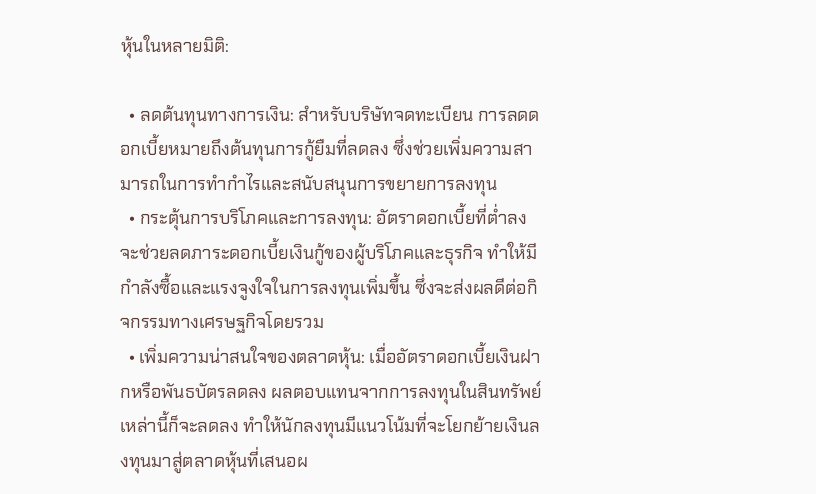หุ้นในหลายมิติ:

  • ลดต้นทุนทางการเงิน: สำหรับบริษัทจดทะเบียน การลดดอกเบี้ยหมายถึงต้นทุนการกู้ยืมที่ลดลง ซึ่งช่วยเพิ่มความสามารถในการทำกำไรและสนับสนุนการขยายการลงทุน
  • กระตุ้นการบริโภคและการลงทุน: อัตราดอกเบี้ยที่ต่ำลงจะช่วยลดภาระดอกเบี้ยเงินกู้ของผู้บริโภคและธุรกิจ ทำให้มีกำลังซื้อและแรงจูงใจในการลงทุนเพิ่มขึ้น ซึ่งจะส่งผลดีต่อกิจกรรมทางเศรษฐกิจโดยรวม
  • เพิ่มความน่าสนใจของตลาดหุ้น: เมื่ออัตราดอกเบี้ยเงินฝากหรือพันธบัตรลดลง ผลตอบแทนจากการลงทุนในสินทรัพย์เหล่านี้ก็จะลดลง ทำให้นักลงทุนมีแนวโน้มที่จะโยกย้ายเงินลงทุนมาสู่ตลาดหุ้นที่เสนอผ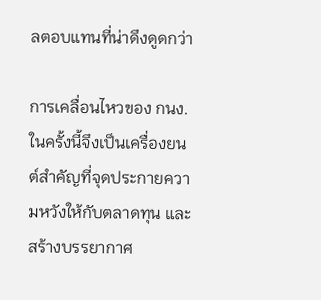ลตอบแทนที่น่าดึงดูดกว่า

การเคลื่อนไหวของ กนง. ในครั้งนี้จึงเป็นเครื่องยนต์สำคัญที่จุดประกายความหวังให้กับตลาดทุน และสร้างบรรยากาศ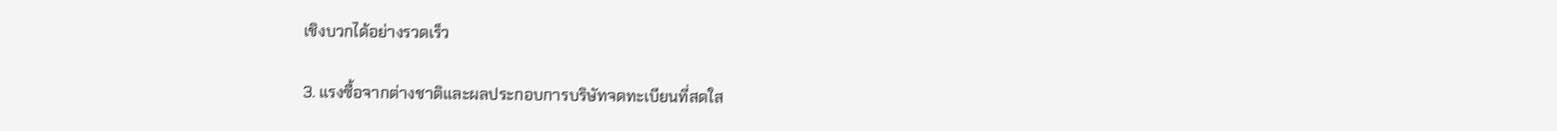เชิงบวกได้อย่างรวดเร็ว

3. แรงซื้อจากต่างชาติและผลประกอบการบริษัทจดทะเบียนที่สดใส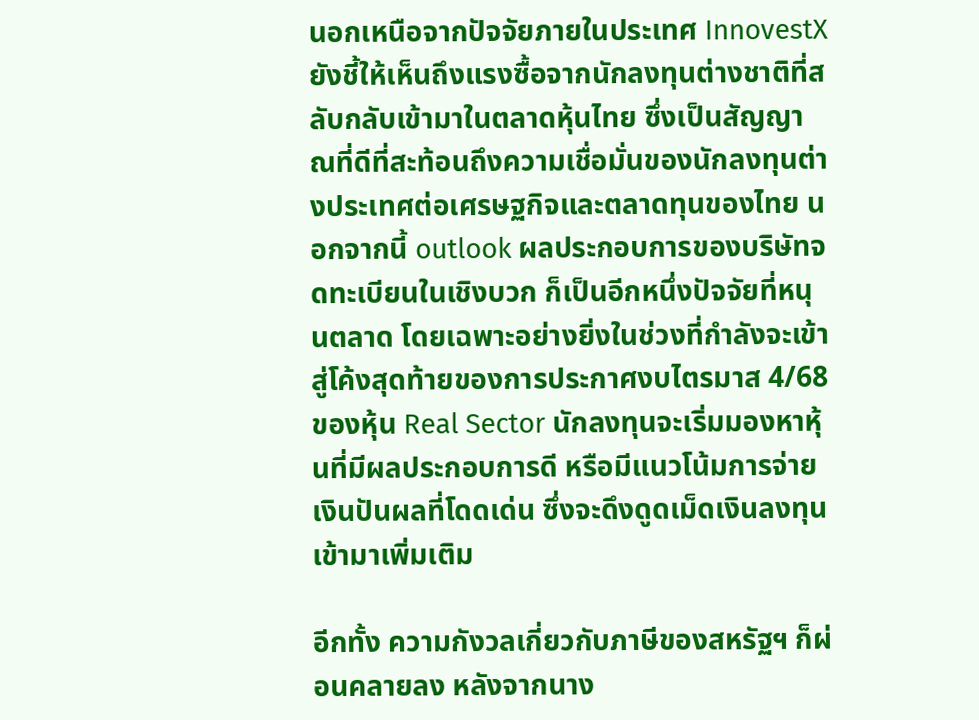นอกเหนือจากปัจจัยภายในประเทศ InnovestX ยังชี้ให้เห็นถึงแรงซื้อจากนักลงทุนต่างชาติที่สลับกลับเข้ามาในตลาดหุ้นไทย ซึ่งเป็นสัญญาณที่ดีที่สะท้อนถึงความเชื่อมั่นของนักลงทุนต่างประเทศต่อเศรษฐกิจและตลาดทุนของไทย นอกจากนี้ outlook ผลประกอบการของบริษัทจดทะเบียนในเชิงบวก ก็เป็นอีกหนึ่งปัจจัยที่หนุนตลาด โดยเฉพาะอย่างยิ่งในช่วงที่กำลังจะเข้าสู่โค้งสุดท้ายของการประกาศงบไตรมาส 4/68 ของหุ้น Real Sector นักลงทุนจะเริ่มมองหาหุ้นที่มีผลประกอบการดี หรือมีแนวโน้มการจ่ายเงินปันผลที่โดดเด่น ซึ่งจะดึงดูดเม็ดเงินลงทุนเข้ามาเพิ่มเติม

อีกทั้ง ความกังวลเกี่ยวกับภาษีของสหรัฐฯ ก็ผ่อนคลายลง หลังจากนาง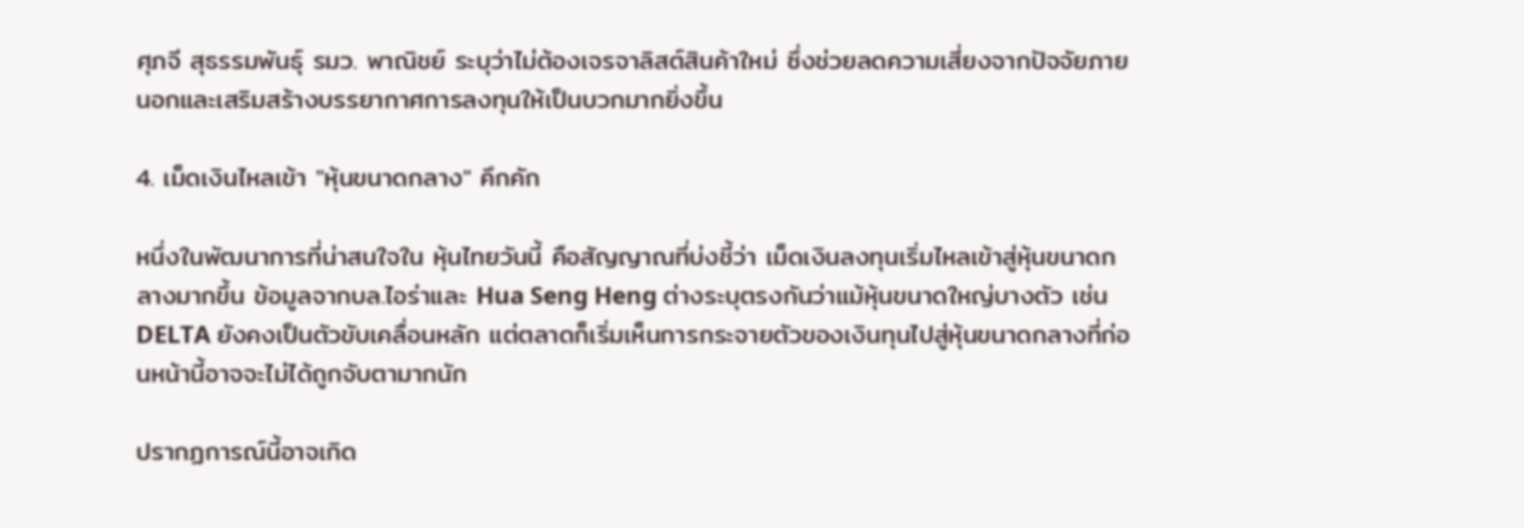ศุภจี สุธรรมพันธุ์ รมว. พาณิชย์ ระบุว่าไม่ต้องเจรจาลิสต์สินค้าใหม่ ซึ่งช่วยลดความเสี่ยงจากปัจจัยภายนอกและเสริมสร้างบรรยากาศการลงทุนให้เป็นบวกมากยิ่งขึ้น

4. เม็ดเงินไหลเข้า "หุ้นขนาดกลาง" คึกคัก

หนึ่งในพัฒนาการที่น่าสนใจใน หุ้นไทยวันนี้ คือสัญญาณที่บ่งชี้ว่า เม็ดเงินลงทุนเริ่มไหลเข้าสู่หุ้นขนาดกลางมากขึ้น ข้อมูลจากบล.ไอร่าและ Hua Seng Heng ต่างระบุตรงกันว่าแม้หุ้นขนาดใหญ่บางตัว เช่น DELTA ยังคงเป็นตัวขับเคลื่อนหลัก แต่ตลาดก็เริ่มเห็นการกระจายตัวของเงินทุนไปสู่หุ้นขนาดกลางที่ก่อนหน้านี้อาจจะไม่ได้ถูกจับตามากนัก

ปรากฏการณ์นี้อาจเกิด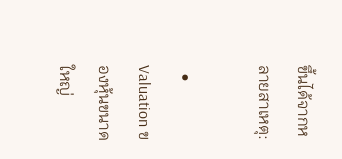ขึ้นได้จากหลายสาเหตุ:

  • Valuation ของหุ้นขนาดใหญ่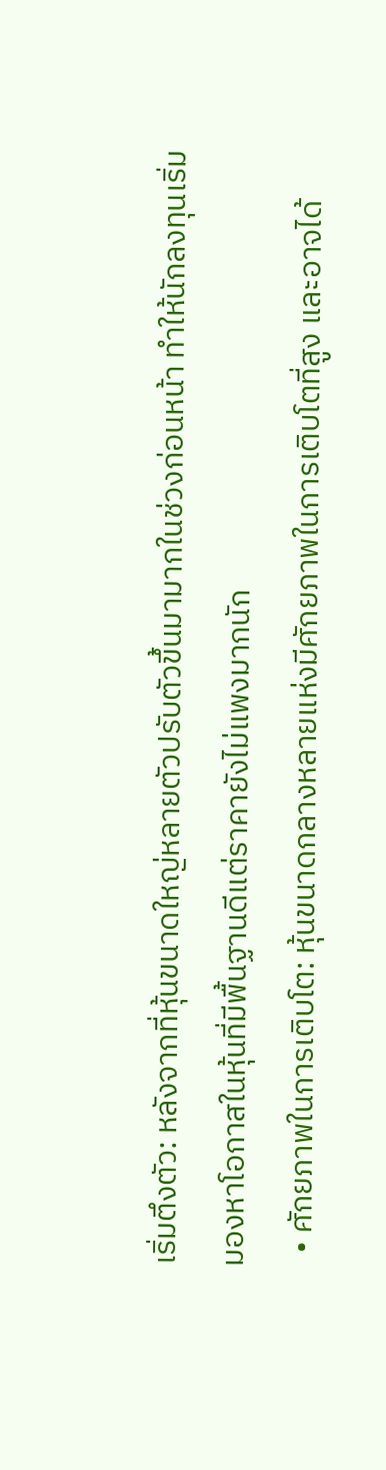เริ่มตึงตัว: หลังจากที่หุ้นขนาดใหญ่หลายตัวปรับตัวขึ้นมามากในช่วงก่อนหน้า ทำให้นักลงทุนเริ่มมองหาโอกาสในหุ้นที่มีพื้นฐานดีแต่ราคายังไม่แพงมากนัก
  • ศักยภาพในการเติบโต: หุ้นขนาดกลางหลายแห่งมีศักยภาพในการเติบโตที่สูง และอาจได้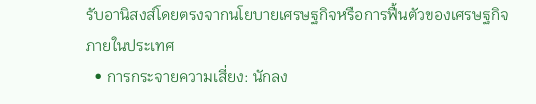รับอานิสงส์โดยตรงจากนโยบายเศรษฐกิจหรือการฟื้นตัวของเศรษฐกิจภายในประเทศ
  • การกระจายความเสี่ยง: นักลง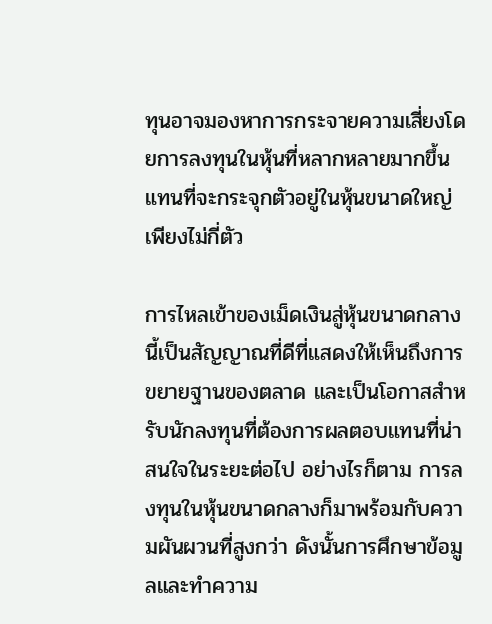ทุนอาจมองหาการกระจายความเสี่ยงโดยการลงทุนในหุ้นที่หลากหลายมากขึ้น แทนที่จะกระจุกตัวอยู่ในหุ้นขนาดใหญ่เพียงไม่กี่ตัว

การไหลเข้าของเม็ดเงินสู่หุ้นขนาดกลางนี้เป็นสัญญาณที่ดีที่แสดงให้เห็นถึงการขยายฐานของตลาด และเป็นโอกาสสำหรับนักลงทุนที่ต้องการผลตอบแทนที่น่าสนใจในระยะต่อไป อย่างไรก็ตาม การลงทุนในหุ้นขนาดกลางก็มาพร้อมกับความผันผวนที่สูงกว่า ดังนั้นการศึกษาข้อมูลและทำความ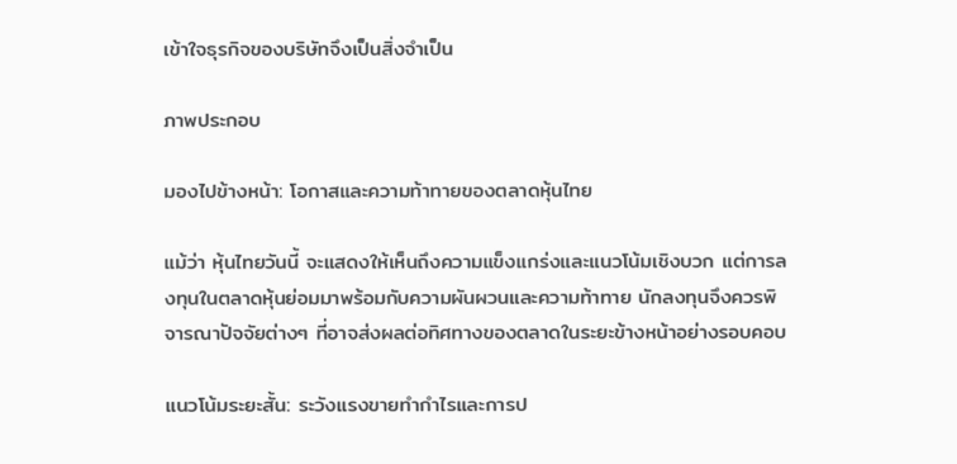เข้าใจธุรกิจของบริษัทจึงเป็นสิ่งจำเป็น

ภาพประกอบ

มองไปข้างหน้า: โอกาสและความท้าทายของตลาดหุ้นไทย

แม้ว่า หุ้นไทยวันนี้ จะแสดงให้เห็นถึงความแข็งแกร่งและแนวโน้มเชิงบวก แต่การลงทุนในตลาดหุ้นย่อมมาพร้อมกับความผันผวนและความท้าทาย นักลงทุนจึงควรพิจารณาปัจจัยต่างๆ ที่อาจส่งผลต่อทิศทางของตลาดในระยะข้างหน้าอย่างรอบคอบ

แนวโน้มระยะสั้น: ระวังแรงขายทำกำไรและการป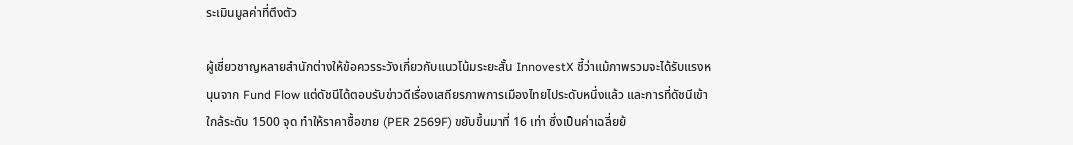ระเมินมูลค่าที่ตึงตัว

ผู้เชี่ยวชาญหลายสำนักต่างให้ข้อควรระวังเกี่ยวกับแนวโน้มระยะสั้น InnovestX ชี้ว่าแม้ภาพรวมจะได้รับแรงหนุนจาก Fund Flow แต่ดัชนีได้ตอบรับข่าวดีเรื่องเสถียรภาพการเมืองไทยไประดับหนึ่งแล้ว และการที่ดัชนีเข้าใกล้ระดับ 1500 จุด ทำให้ราคาซื้อขาย (PER 2569F) ขยับขึ้นมาที่ 16 เท่า ซึ่งเป็นค่าเฉลี่ยย้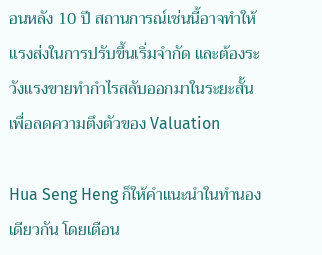อนหลัง 10 ปี สถานการณ์เช่นนี้อาจทำให้แรงส่งในการปรับขึ้นเริ่มจำกัด และต้องระวังแรงขายทำกำไรสลับออกมาในระยะสั้นเพื่อลดความตึงตัวของ Valuation

Hua Seng Heng ก็ให้คำแนะนำในทำนองเดียวกัน โดยเตือน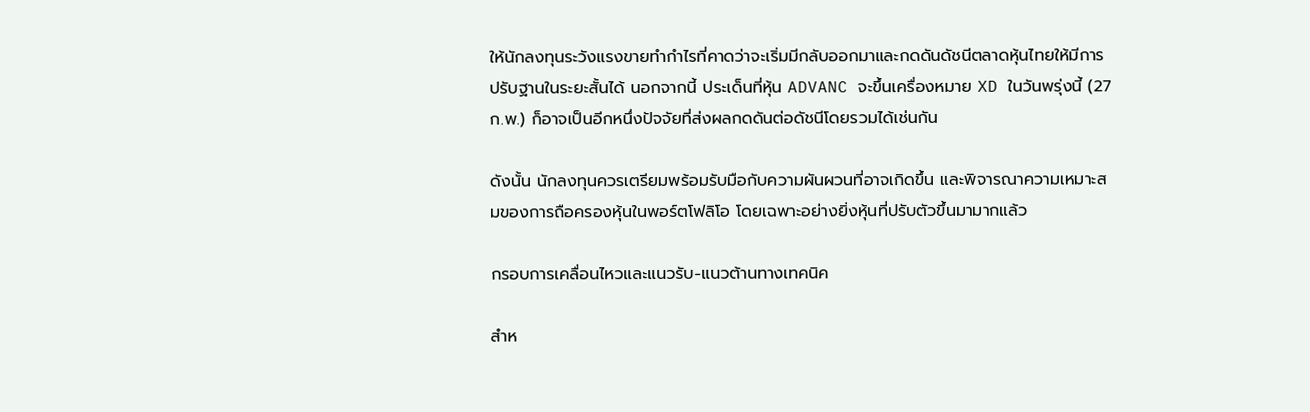ให้นักลงทุนระวังแรงขายทำกำไรที่คาดว่าจะเริ่มมีกลับออกมาและกดดันดัชนีตลาดหุ้นไทยให้มีการปรับฐานในระยะสั้นได้ นอกจากนี้ ประเด็นที่หุ้น ADVANC จะขึ้นเครื่องหมาย XD ในวันพรุ่งนี้ (27 ก.พ.) ก็อาจเป็นอีกหนึ่งปัจจัยที่ส่งผลกดดันต่อดัชนีโดยรวมได้เช่นกัน

ดังนั้น นักลงทุนควรเตรียมพร้อมรับมือกับความผันผวนที่อาจเกิดขึ้น และพิจารณาความเหมาะสมของการถือครองหุ้นในพอร์ตโฟลิโอ โดยเฉพาะอย่างยิ่งหุ้นที่ปรับตัวขึ้นมามากแล้ว

กรอบการเคลื่อนไหวและแนวรับ-แนวต้านทางเทคนิค

สำห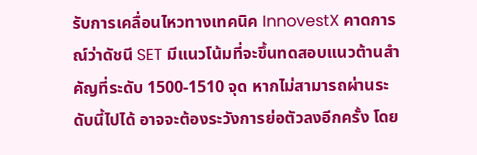รับการเคลื่อนไหวทางเทคนิค InnovestX คาดการณ์ว่าดัชนี SET มีแนวโน้มที่จะขึ้นทดสอบแนวต้านสำคัญที่ระดับ 1500-1510 จุด หากไม่สามารถผ่านระดับนี้ไปได้ อาจจะต้องระวังการย่อตัวลงอีกครั้ง โดย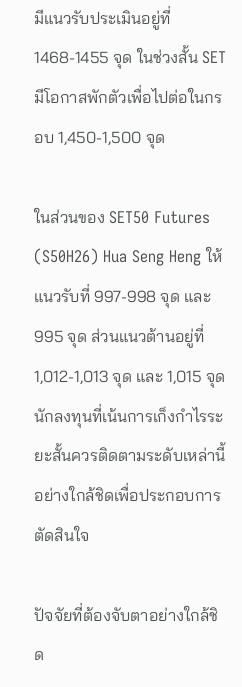มีแนวรับประเมินอยู่ที่ 1468-1455 จุด ในช่วงสั้น SET มีโอกาสพักตัวเพื่อไปต่อในกรอบ 1,450-1,500 จุด

ในส่วนของ SET50 Futures (S50H26) Hua Seng Heng ให้แนวรับที่ 997-998 จุด และ 995 จุด ส่วนแนวต้านอยู่ที่ 1,012-1,013 จุด และ 1,015 จุด นักลงทุนที่เน้นการเก็งกำไรระยะสั้นควรติดตามระดับเหล่านี้อย่างใกล้ชิดเพื่อประกอบการตัดสินใจ

ปัจจัยที่ต้องจับตาอย่างใกล้ชิด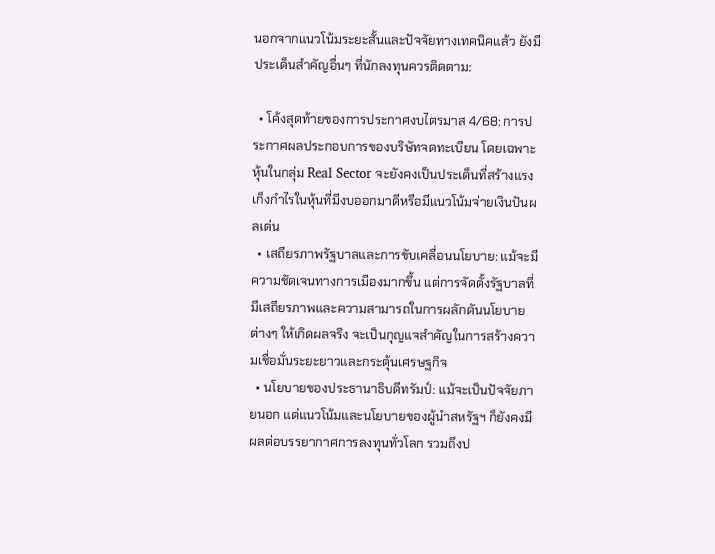นอกจากแนวโน้มระยะสั้นและปัจจัยทางเทคนิคแล้ว ยังมีประเด็นสำคัญอื่นๆ ที่นักลงทุนควรติดตาม:

  • โค้งสุดท้ายของการประกาศงบไตรมาส 4/68: การประกาศผลประกอบการของบริษัทจดทะเบียน โดยเฉพาะหุ้นในกลุ่ม Real Sector จะยังคงเป็นประเด็นที่สร้างแรงเก็งกำไรในหุ้นที่มีงบออกมาดีหรือมีแนวโน้มจ่ายเงินปันผลเด่น
  • เสถียรภาพรัฐบาลและการขับเคลื่อนนโยบาย: แม้จะมีความชัดเจนทางการเมืองมากขึ้น แต่การจัดตั้งรัฐบาลที่มีเสถียรภาพและความสามารถในการผลักดันนโยบายต่างๆ ให้เกิดผลจริง จะเป็นกุญแจสำคัญในการสร้างความเชื่อมั่นระยะยาวและกระตุ้นเศรษฐกิจ
  • นโยบายของประธานาธิบดีทรัมป์: แม้จะเป็นปัจจัยภายนอก แต่แนวโน้มและนโยบายของผู้นำสหรัฐฯ ก็ยังคงมีผลต่อบรรยากาศการลงทุนทั่วโลก รวมถึงป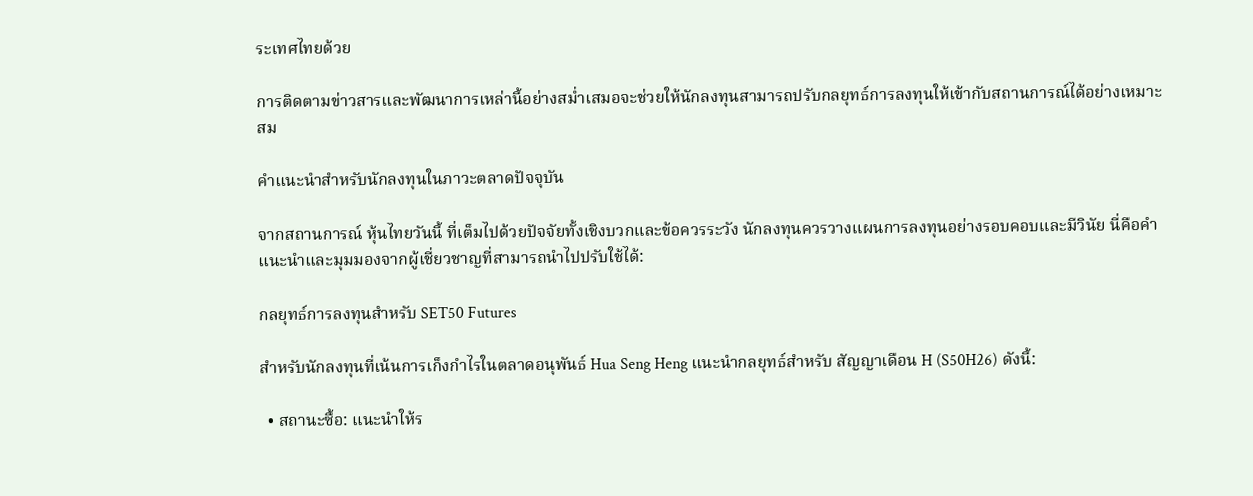ระเทศไทยด้วย

การติดตามข่าวสารและพัฒนาการเหล่านี้อย่างสม่ำเสมอจะช่วยให้นักลงทุนสามารถปรับกลยุทธ์การลงทุนให้เข้ากับสถานการณ์ได้อย่างเหมาะสม

คำแนะนำสำหรับนักลงทุนในภาวะตลาดปัจจุบัน

จากสถานการณ์ หุ้นไทยวันนี้ ที่เต็มไปด้วยปัจจัยทั้งเชิงบวกและข้อควรระวัง นักลงทุนควรวางแผนการลงทุนอย่างรอบคอบและมีวินัย นี่คือคำแนะนำและมุมมองจากผู้เชี่ยวชาญที่สามารถนำไปปรับใช้ได้:

กลยุทธ์การลงทุนสำหรับ SET50 Futures

สำหรับนักลงทุนที่เน้นการเก็งกำไรในตลาดอนุพันธ์ Hua Seng Heng แนะนำกลยุทธ์สำหรับ สัญญาเดือน H (S50H26) ดังนี้:

  • สถานะซื้อ: แนะนำให้ร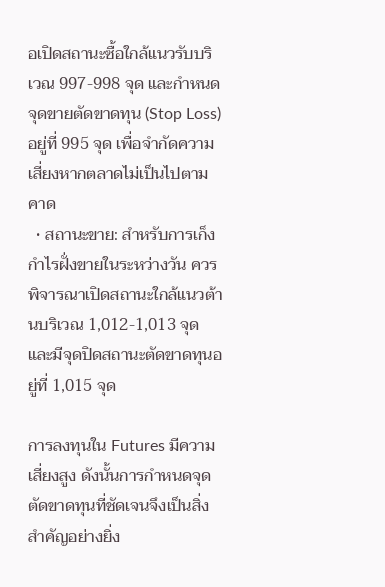อเปิดสถานะซื้อใกล้แนวรับบริเวณ 997-998 จุด และกำหนดจุดขายตัดขาดทุน (Stop Loss) อยู่ที่ 995 จุด เพื่อจำกัดความเสี่ยงหากตลาดไม่เป็นไปตามคาด
  • สถานะขาย: สำหรับการเก็งกำไรฝั่งขายในระหว่างวัน ควรพิจารณาเปิดสถานะใกล้แนวต้านบริเวณ 1,012-1,013 จุด และมีจุดปิดสถานะตัดขาดทุนอยู่ที่ 1,015 จุด

การลงทุนใน Futures มีความเสี่ยงสูง ดังนั้นการกำหนดจุดตัดขาดทุนที่ชัดเจนจึงเป็นสิ่งสำคัญอย่างยิ่ง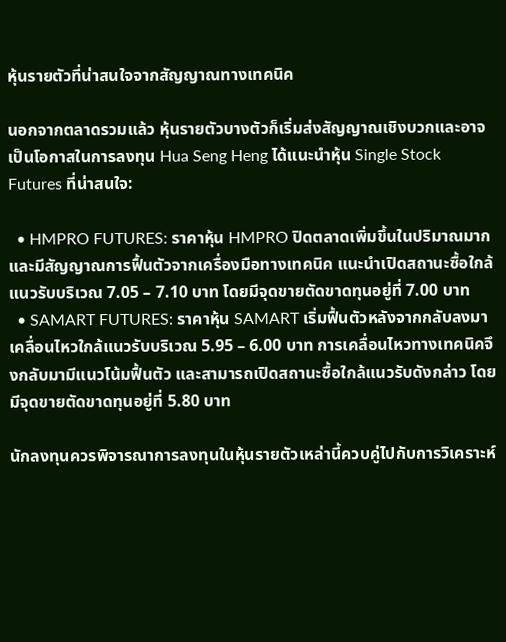หุ้นรายตัวที่น่าสนใจจากสัญญาณทางเทคนิค

นอกจากตลาดรวมแล้ว หุ้นรายตัวบางตัวก็เริ่มส่งสัญญาณเชิงบวกและอาจเป็นโอกาสในการลงทุน Hua Seng Heng ได้แนะนำหุ้น Single Stock Futures ที่น่าสนใจ:

  • HMPRO FUTURES: ราคาหุ้น HMPRO ปิดตลาดเพิ่มขึ้นในปริมาณมาก และมีสัญญาณการฟื้นตัวจากเครื่องมือทางเทคนิค แนะนำเปิดสถานะซื้อใกล้แนวรับบริเวณ 7.05 – 7.10 บาท โดยมีจุดขายตัดขาดทุนอยู่ที่ 7.00 บาท
  • SAMART FUTURES: ราคาหุ้น SAMART เริ่มฟื้นตัวหลังจากกลับลงมาเคลื่อนไหวใกล้แนวรับบริเวณ 5.95 – 6.00 บาท การเคลื่อนไหวทางเทคนิคจึงกลับมามีแนวโน้มฟื้นตัว และสามารถเปิดสถานะซื้อใกล้แนวรับดังกล่าว โดยมีจุดขายตัดขาดทุนอยู่ที่ 5.80 บาท

นักลงทุนควรพิจารณาการลงทุนในหุ้นรายตัวเหล่านี้ควบคู่ไปกับการวิเคราะห์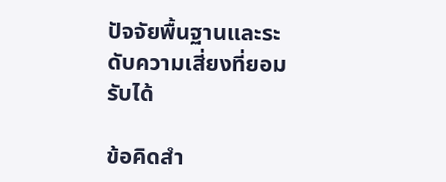ปัจจัยพื้นฐานและระดับความเสี่ยงที่ยอมรับได้

ข้อคิดสำ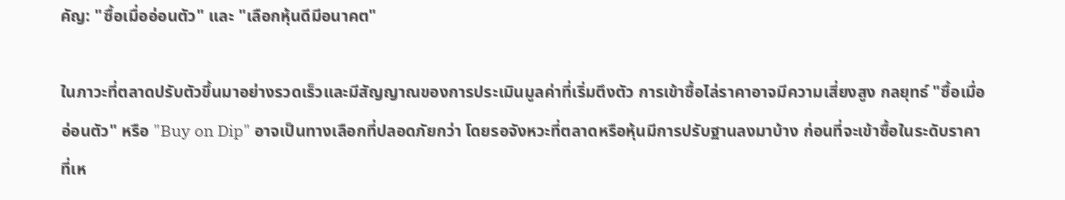คัญ: "ซื้อเมื่ออ่อนตัว" และ "เลือกหุ้นดีมีอนาคต"

ในภาวะที่ตลาดปรับตัวขึ้นมาอย่างรวดเร็วและมีสัญญาณของการประเมินมูลค่าที่เริ่มตึงตัว การเข้าซื้อไล่ราคาอาจมีความเสี่ยงสูง กลยุทธ์ "ซื้อเมื่ออ่อนตัว" หรือ "Buy on Dip" อาจเป็นทางเลือกที่ปลอดภัยกว่า โดยรอจังหวะที่ตลาดหรือหุ้นมีการปรับฐานลงมาบ้าง ก่อนที่จะเข้าซื้อในระดับราคาที่เห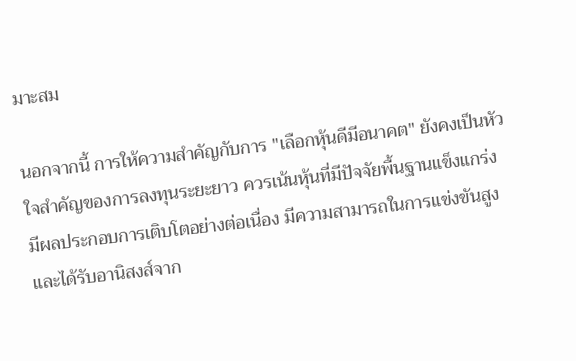มาะสม

นอกจากนี้ การให้ความสำคัญกับการ "เลือกหุ้นดีมีอนาคต" ยังคงเป็นหัวใจสำคัญของการลงทุนระยะยาว ควรเน้นหุ้นที่มีปัจจัยพื้นฐานแข็งแกร่ง มีผลประกอบการเติบโตอย่างต่อเนื่อง มีความสามารถในการแข่งขันสูง และได้รับอานิสงส์จาก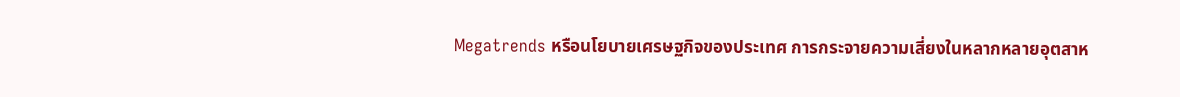Megatrends หรือนโยบายเศรษฐกิจของประเทศ การกระจายความเสี่ยงในหลากหลายอุตสาห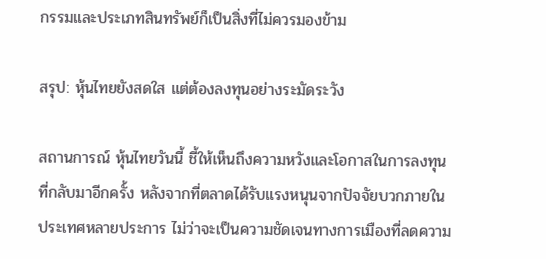กรรมและประเภทสินทรัพย์ก็เป็นสิ่งที่ไม่ควรมองข้าม

สรุป: หุ้นไทยยังสดใส แต่ต้องลงทุนอย่างระมัดระวัง

สถานการณ์ หุ้นไทยวันนี้ ชี้ให้เห็นถึงความหวังและโอกาสในการลงทุนที่กลับมาอีกครั้ง หลังจากที่ตลาดได้รับแรงหนุนจากปัจจัยบวกภายในประเทศหลายประการ ไม่ว่าจะเป็นความชัดเจนทางการเมืองที่ลดความ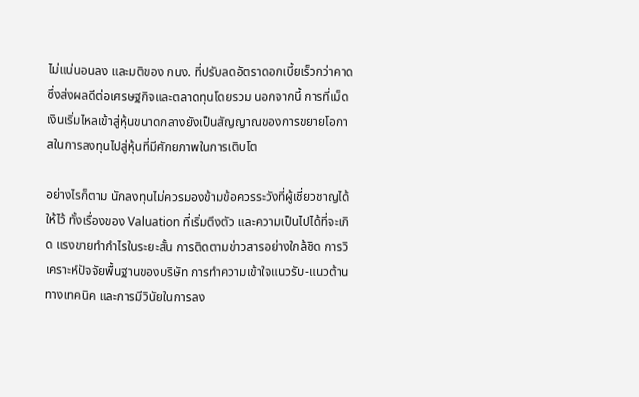ไม่แน่นอนลง และมติของ กนง. ที่ปรับลดอัตราดอกเบี้ยเร็วกว่าคาด ซึ่งส่งผลดีต่อเศรษฐกิจและตลาดทุนโดยรวม นอกจากนี้ การที่เม็ดเงินเริ่มไหลเข้าสู่หุ้นขนาดกลางยังเป็นสัญญาณของการขยายโอกาสในการลงทุนไปสู่หุ้นที่มีศักยภาพในการเติบโต

อย่างไรก็ตาม นักลงทุนไม่ควรมองข้ามข้อควรระวังที่ผู้เชี่ยวชาญได้ให้ไว้ ทั้งเรื่องของ Valuation ที่เริ่มตึงตัว และความเป็นไปได้ที่จะเกิด แรงขายทำกำไรในระยะสั้น การติดตามข่าวสารอย่างใกล้ชิด การวิเคราะห์ปัจจัยพื้นฐานของบริษัท การทำความเข้าใจแนวรับ-แนวต้านทางเทคนิค และการมีวินัยในการลง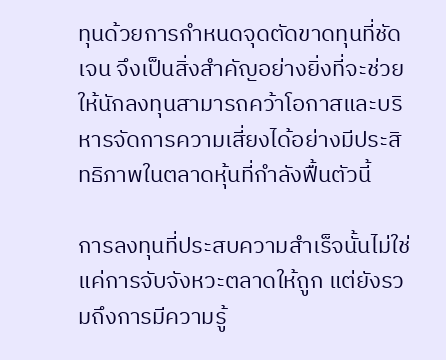ทุนด้วยการกำหนดจุดตัดขาดทุนที่ชัดเจน จึงเป็นสิ่งสำคัญอย่างยิ่งที่จะช่วยให้นักลงทุนสามารถคว้าโอกาสและบริหารจัดการความเสี่ยงได้อย่างมีประสิทธิภาพในตลาดหุ้นที่กำลังฟื้นตัวนี้

การลงทุนที่ประสบความสำเร็จนั้นไม่ใช่แค่การจับจังหวะตลาดให้ถูก แต่ยังรวมถึงการมีความรู้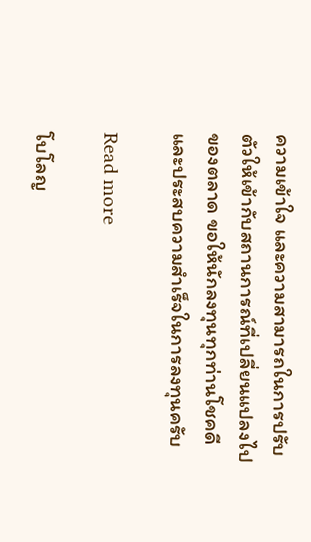ความเข้าใจ และความสามารถในการปรับตัวให้เข้ากับสถานการณ์ที่เปลี่ยนแปลงไปของตลาด ขอให้นักลงทุนทุกท่านโชคดีและประสบความสำเร็จในการลงทุนครับ

Read more

โบโลญ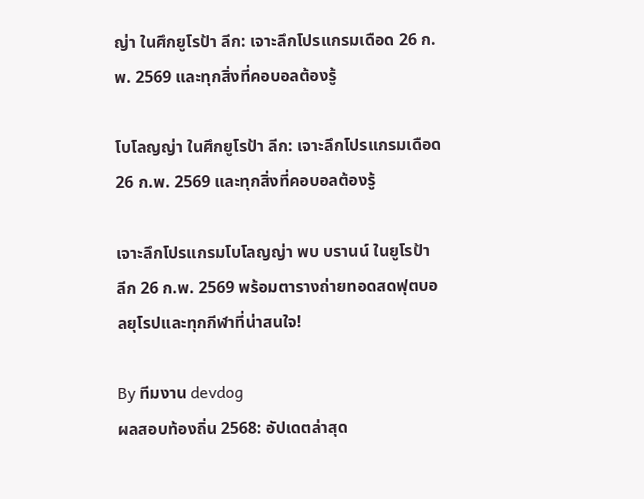ญ่า ในศึกยูโรป้า ลีก: เจาะลึกโปรแกรมเดือด 26 ก.พ. 2569 และทุกสิ่งที่คอบอลต้องรู้

โบโลญญ่า ในศึกยูโรป้า ลีก: เจาะลึกโปรแกรมเดือด 26 ก.พ. 2569 และทุกสิ่งที่คอบอลต้องรู้

เจาะลึกโปรแกรมโบโลญญ่า พบ บรานน์ ในยูโรป้า ลีก 26 ก.พ. 2569 พร้อมตารางถ่ายทอดสดฟุตบอลยุโรปและทุกกีฬาที่น่าสนใจ!

By ทีมงาน devdog
ผลสอบท้องถิ่น 2568: อัปเดตล่าสุด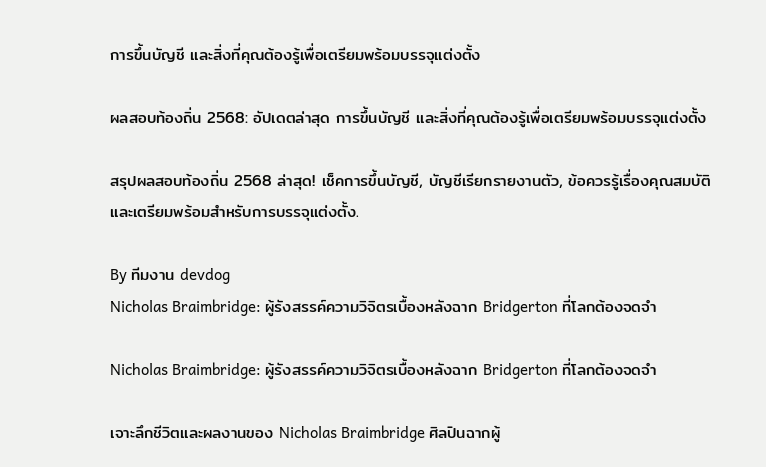การขึ้นบัญชี และสิ่งที่คุณต้องรู้เพื่อเตรียมพร้อมบรรจุแต่งตั้ง

ผลสอบท้องถิ่น 2568: อัปเดตล่าสุด การขึ้นบัญชี และสิ่งที่คุณต้องรู้เพื่อเตรียมพร้อมบรรจุแต่งตั้ง

สรุปผลสอบท้องถิ่น 2568 ล่าสุด! เช็คการขึ้นบัญชี, บัญชีเรียกรายงานตัว, ข้อควรรู้เรื่องคุณสมบัติ และเตรียมพร้อมสำหรับการบรรจุแต่งตั้ง.

By ทีมงาน devdog
Nicholas Braimbridge: ผู้รังสรรค์ความวิจิตรเบื้องหลังฉาก Bridgerton ที่โลกต้องจดจำ

Nicholas Braimbridge: ผู้รังสรรค์ความวิจิตรเบื้องหลังฉาก Bridgerton ที่โลกต้องจดจำ

เจาะลึกชีวิตและผลงานของ Nicholas Braimbridge ศิลปินฉากผู้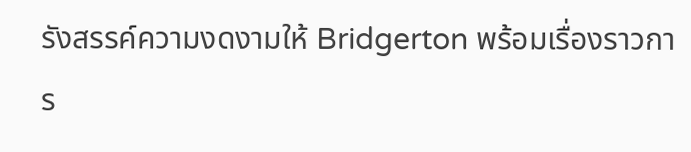รังสรรค์ความงดงามให้ Bridgerton พร้อมเรื่องราวการ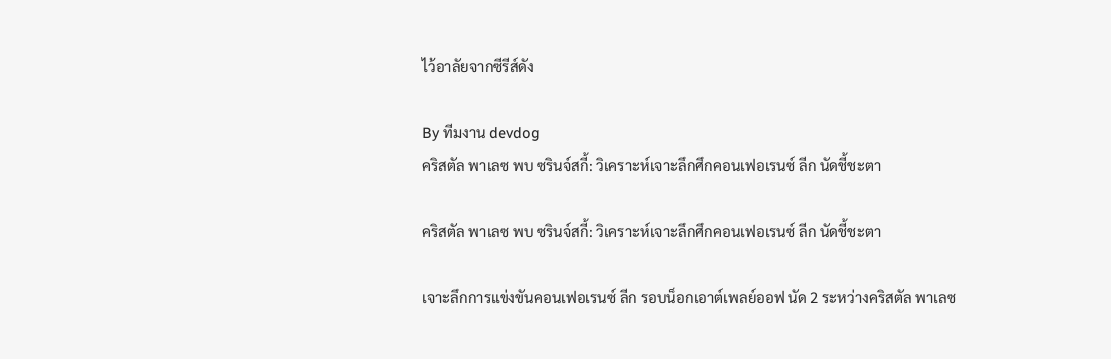ไว้อาลัยจากซีรีส์ดัง

By ทีมงาน devdog
คริสตัล พาเลซ พบ ซรินจ์สกี้: วิเคราะห์เจาะลึกศึกคอนเฟอเรนซ์ ลีก นัดชี้ชะตา

คริสตัล พาเลซ พบ ซรินจ์สกี้: วิเคราะห์เจาะลึกศึกคอนเฟอเรนซ์ ลีก นัดชี้ชะตา

เจาะลึกการแข่งขันคอนเฟอเรนซ์ ลีก รอบน็อกเอาต์เพลย์ออฟ นัด 2 ระหว่างคริสตัล พาเลซ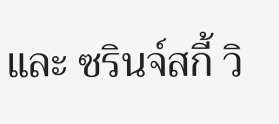และ ซรินจ์สกี้ วิ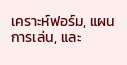เคราะห์ฟอร์ม, แผนการเล่น, และ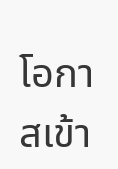โอกาสเข้า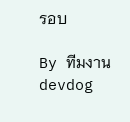รอบ

By ทีมงาน devdog